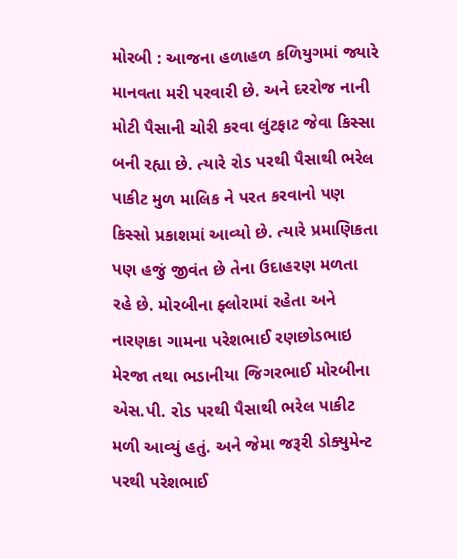મોરબી : આજના હળાહળ કળિયુગમાં જ્યારે માનવતા મરી પરવારી છે. અને દરરોજ નાની મોટી પૈસાની ચોરી કરવા લુંટફાટ જેવા કિસ્સા બની રહ્યા છે. ત્યારે રોડ પરથી પૈસાથી ભરેલ પાકીટ મુળ માલિક ને પરત કરવાનો પણ કિસ્સો પ્રકાશમાં આવ્યો છે. ત્યારે પ્રમાણિકતા પણ હજું જીવંત છે તેના ઉદાહરણ મળતા રહે છે. મોરબીના ફ્લોરામાં રહેતા અને નારણકા ગામના પરેશભાઈ રણછોડભાઇ મેરજા તથા ભડાનીયા જિગરભાઈ મોરબીના એસ.પી. રોડ પરથી પૈસાથી ભરેલ પાકીટ મળી આવ્યું હતું. અને જેમા જરૂરી ડોક્યુમેન્ટ પરથી પરેશભાઈ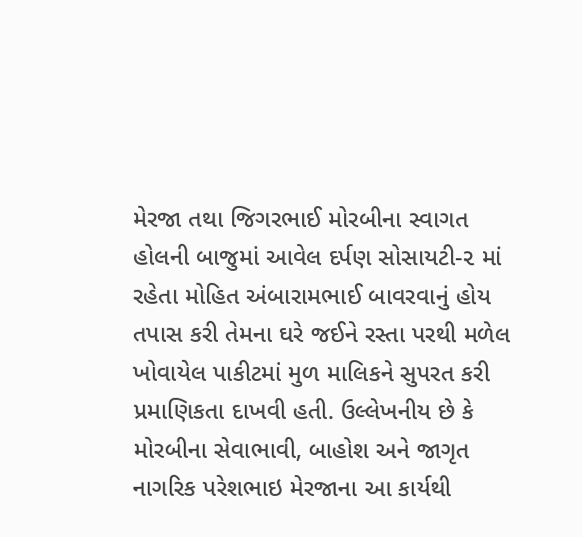મેરજા તથા જિગરભાઈ મોરબીના સ્વાગત હોલની બાજુમાં આવેલ દર્પણ સોસાયટી-૨ માં રહેતા મોહિત અંબારામભાઈ બાવરવાનું હોય તપાસ કરી તેમના ઘરે જઈને રસ્તા પરથી મળેલ ખોવાયેલ પાકીટમાં મુળ માલિકને સુપરત કરી પ્રમાણિકતા દાખવી હતી. ઉલ્લેખનીય છે કે મોરબીના સેવાભાવી, બાહોશ અને જાગૃત નાગરિક પરેશભાઇ મેરજાના આ કાર્યથી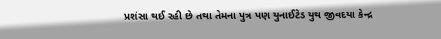પ્રશંસા થઈ રહી છે તથા તેમના પુત્ર પણ યુનાઈટેડ યુથ જીવદયા કેન્દ્ર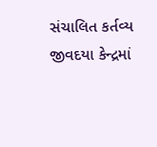સંચાલિત કર્તવ્ય જીવદયા કેન્દ્રમાં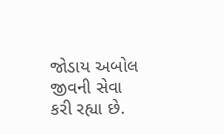જોડાય અબોલ જીવની સેવા કરી રહ્યા છે.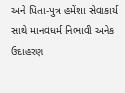અને પિતા-પુત્ર હમેંશા સેવાકાર્ય સાથે માનવધર્મ નિભાવી અનેક ઉદાહરણ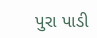પુરા પાડી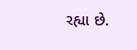રહ્યા છે.